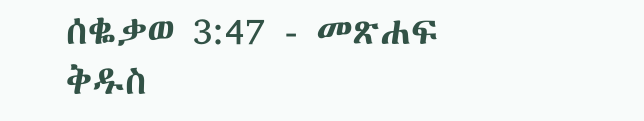ሰቈቃወ 3:47 - መጽሐፍ ቅዱስ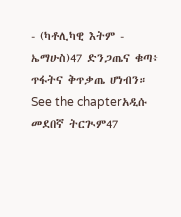- (ካቶሊካዊ እትም - ኤማሁስ)47 ድንጋጤና ቁጣ፥ ጥፋትና ቅጥቃጤ ሆነብን። See the chapterአዲሱ መደበኛ ትርጒም47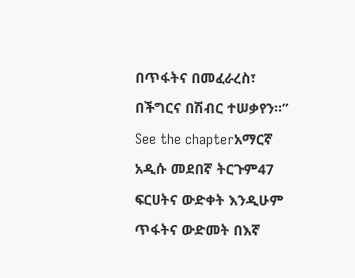በጥፋትና በመፈራረስ፣ በችግርና በሽብር ተሠቃየን።” See the chapterአማርኛ አዲሱ መደበኛ ትርጉም47 ፍርሀትና ውድቀት እንዲሁም ጥፋትና ውድመት በእኛ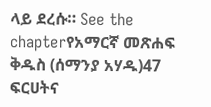ላይ ደረሱ። See the chapterየአማርኛ መጽሐፍ ቅዱስ (ሰማንያ አሃዱ)47 ፍርሀትና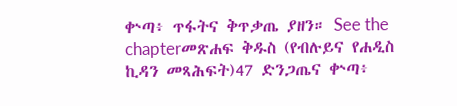ቍጣ፥ ጥፋትና ቅጥቃጤ ያዘን። See the chapterመጽሐፍ ቅዱስ (የብሉይና የሐዲስ ኪዳን መጻሕፍት)47 ድንጋጤና ቍጣ፥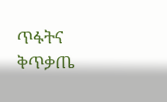ጥፋትና ቅጥቃጤ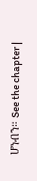ሆነብን። See the chapter |